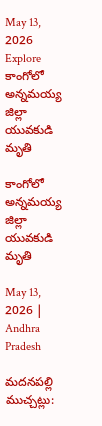May 13, 2026
Explore
కాంగోలో అన్నమయ్య జిల్లా యువకుడి మృతి

కాంగోలో అన్నమయ్య జిల్లా యువకుడి మృతి

May 13, 2026 | Andhra Pradesh

మదనపల్లి ముచ్చట్లు: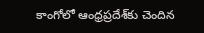కాంగోలో ఆంధ్రప్రదేశ్‌కు చెందిన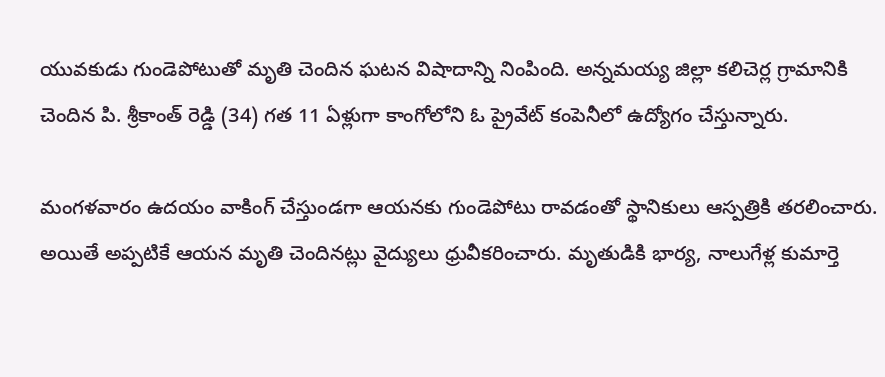యువకుడు గుండెపోటుతో మృతి చెందిన ఘటన విషాదాన్ని నింపింది. అన్నమయ్య జిల్లా కలిచెర్ల గ్రామానికి చెందిన పి. శ్రీకాంత్ రెడ్డి (34) గత 11 ఏళ్లుగా కాంగోలోని ఓ ప్రైవేట్ కంపెనీలో ఉద్యోగం చేస్తున్నారు.

మంగళవారం ఉదయం వాకింగ్ చేస్తుండగా ఆయనకు గుండెపోటు రావడంతో స్థానికులు ఆస్పత్రికి తరలించారు. అయితే అప్పటికే ఆయన మృతి చెందినట్లు వైద్యులు ధ్రువీకరించారు. మృతుడికి భార్య, నాలుగేళ్ల కుమార్తె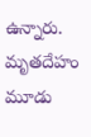ఉన్నారు. మృతదేహం మూడు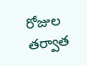రోజుల తర్వాత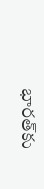భారత్‌కు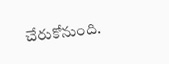చేరుకోనుంది.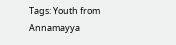Tags: Youth from Annamayya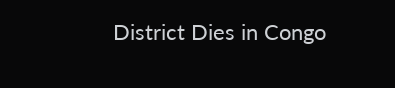District Dies in Congo